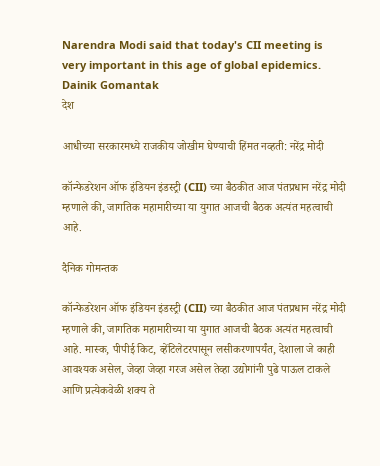Narendra Modi said that today's CII meeting is very important in this age of global epidemics. Dainik Gomantak
देश

आधीच्या सरकारमध्ये राजकीय जोखीम घेण्याची हिंमत नव्हती: नरेंद्र मोदी

कॉन्फेडरेशन ऑफ इंडियन इंडस्ट्री (CII) च्या बैठकीत आज पंतप्रधान नरेंद्र मोदी म्हणाले की, जागतिक महामारीच्या या युगात आजची बैठक अत्यंत महत्वाची आहे.

दैनिक गोमन्तक

कॉन्फेडरेशन ऑफ इंडियन इंडस्ट्री (CII) च्या बैठकीत आज पंतप्रधान नरेंद्र मोदी म्हणाले की, जागतिक महामारीच्या या युगात आजची बैठक अत्यंत महत्वाची आहे. मास्क, पीपीई किट, व्हेंटिलेटरपासून लसीकरणापर्यंत, देशाला जे काही आवश्यक असेल, जेव्हा जेव्हा गरज असेल तेव्हा उद्योगांनी पुढे पाऊल टाकले आणि प्रत्येकवेळी शक्य ते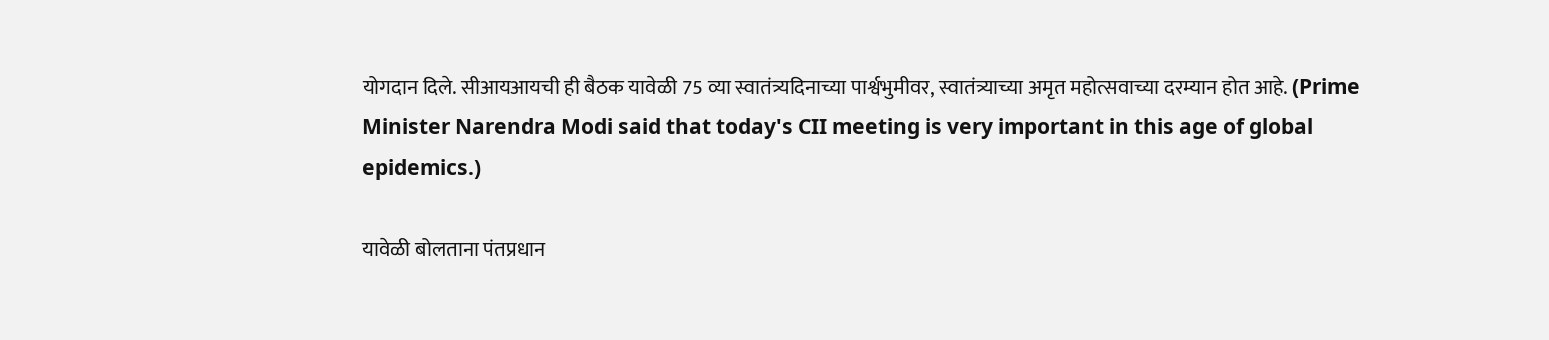योगदान दिले. सीआयआयची ही बैठक यावेळी 75 व्या स्वातंत्र्यदिनाच्या पार्श्वभुमीवर, स्वातंत्र्याच्या अमृत महोत्सवाच्या दरम्यान होत आहे. (Prime Minister Narendra Modi said that today's CII meeting is very important in this age of global epidemics.)

यावेळी बोलताना पंतप्रधान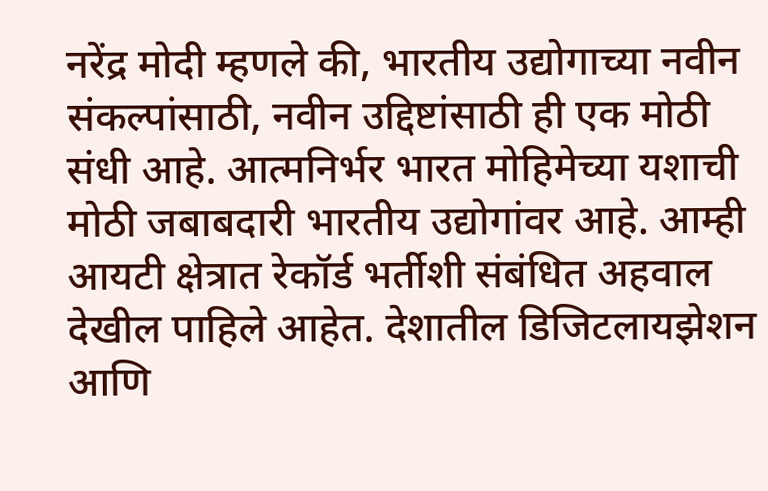नरेंद्र मोदी म्हणले की, भारतीय उद्योगाच्या नवीन संकल्पांसाठी, नवीन उद्दिष्टांसाठी ही एक मोठी संधी आहे. आत्मनिर्भर भारत मोहिमेच्या यशाची मोठी जबाबदारी भारतीय उद्योगांवर आहे. आम्ही आयटी क्षेत्रात रेकॉर्ड भर्तीशी संबंधित अहवाल देखील पाहिले आहेत. देशातील डिजिटलायझेशन आणि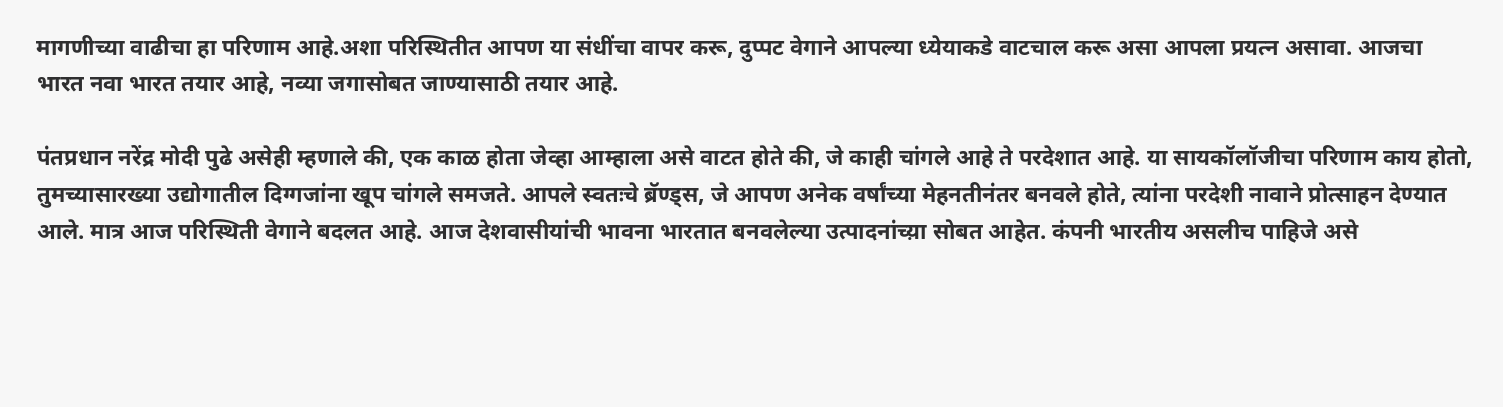मागणीच्या वाढीचा हा परिणाम आहे.अशा परिस्थितीत आपण या संधींचा वापर करू, दुप्पट वेगाने आपल्या ध्येयाकडे वाटचाल करू असा आपला प्रयत्न असावा. आजचा भारत नवा भारत तयार आहे, नव्या जगासोबत जाण्यासाठी तयार आहे.

पंतप्रधान नरेंद्र मोदी पुढे असेही म्हणाले की, एक काळ होता जेव्हा आम्हाला असे वाटत होते की, जे काही चांगले आहे ते परदेशात आहे. या सायकॉलॉजीचा परिणाम काय होतो, तुमच्यासारख्या उद्योगातील दिग्गजांना खूप चांगले समजते. आपले स्वतःचे ब्रॅण्ड्स, जे आपण अनेक वर्षांच्या मेहनतीनंतर बनवले होते, त्यांना परदेशी नावाने प्रोत्साहन देण्यात आले. मात्र आज परिस्थिती वेगाने बदलत आहे. आज देशवासीयांची भावना भारतात बनवलेल्या उत्पादनांच्य़ा सोबत आहेत. कंपनी भारतीय असलीच पाहिजे असे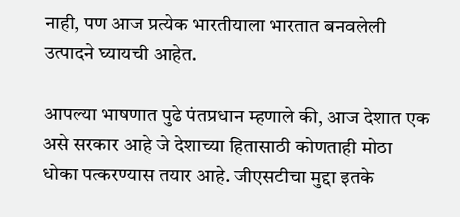नाही, पण आज प्रत्येक भारतीयाला भारतात बनवलेली उत्पादने घ्यायची आहेत.

आपल्या भाषणात पुढे पंतप्रधान म्हणाले की, आज देशात एक असे सरकार आहे जे देशाच्या हितासाठी कोणताही मोठा धोका पत्करण्यास तयार आहे. जीएसटीचा मुद्दा इतके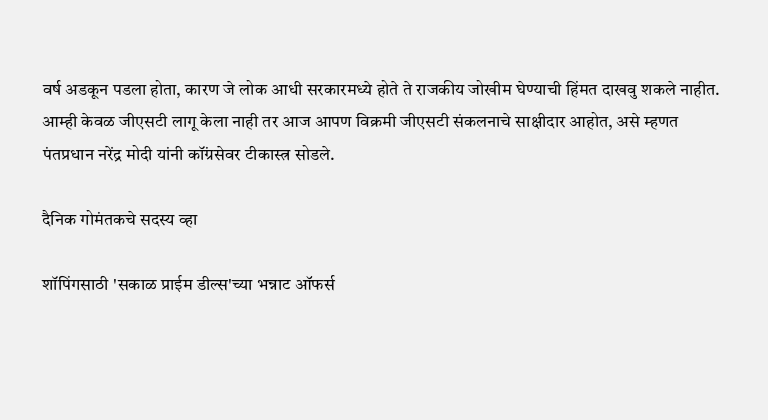वर्ष अडकून पडला होता, कारण जे लोक आधी सरकारमध्ये होते ते राजकीय जोखीम घेण्याची हिंमत दाखवु शकले नाहीत. आम्ही केवळ जीएसटी लागू केला नाही तर आज आपण विक्रमी जीएसटी संकलनाचे साक्षीदार आहोत, असे म्हणत पंतप्रधान नरेंद्र मोदी यांनी कॉंग्रसेवर टीकास्त्र सोडले.

दैनिक गोमंतकचे सदस्य व्हा

शॉपिंगसाठी 'सकाळ प्राईम डील्स'च्या भन्नाट ऑफर्स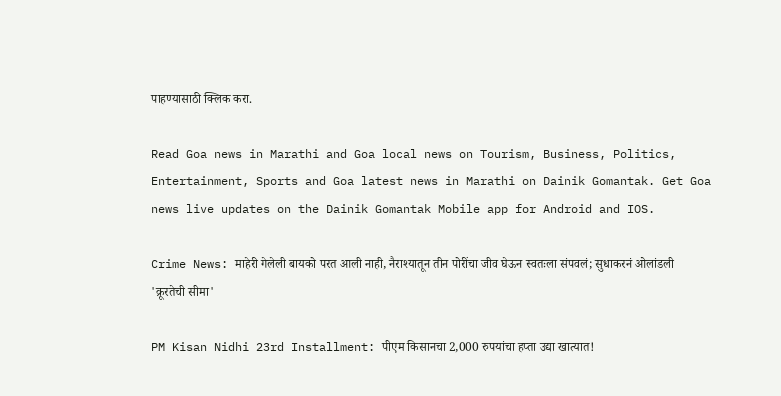पाहण्यासाठी क्लिक करा.

Read Goa news in Marathi and Goa local news on Tourism, Business, Politics, Entertainment, Sports and Goa latest news in Marathi on Dainik Gomantak. Get Goa news live updates on the Dainik Gomantak Mobile app for Android and IOS.

Crime News: माहेरी गेलेली बायको परत आली नाही, नैराश्यातून तीन पोरींचा जीव घेऊन स्वतःला संपवलं; सुधाकरनं ओलांडली 'क्रूरतेची सीमा'

PM Kisan Nidhi 23rd Installment: पीएम किसानचा 2,000 रुपयांचा हप्ता उद्या खात्यात!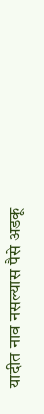यादीत नाव नसल्यास पैसे अडकू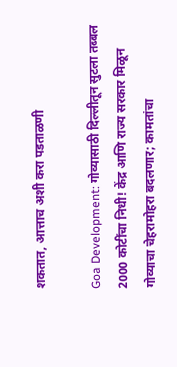शकतात, आत्ताच अशी करा पडताळणी

Goa Development: गोव्यासाठी दिल्लीतून सुटला तब्बल 2000 कोटींचा निधी! केंद्र आणि राज्य सरकार मिळून गोव्याचा चेहरामोहरा बदलणार; कामतांचा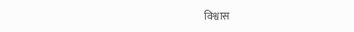विश्वास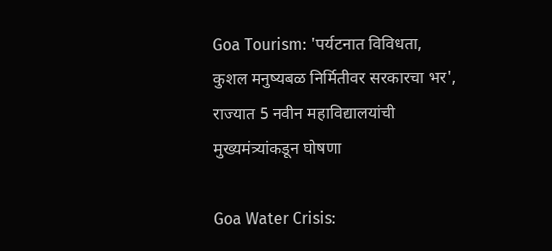Goa Tourism: 'पर्यटनात विविधता, कुशल मनुष्यबळ निर्मितीवर सरकारचा भर', राज्यात 5 नवीन महाविद्यालयांची मुख्यमंत्र्यांकडून घोषणा

Goa Water Crisis: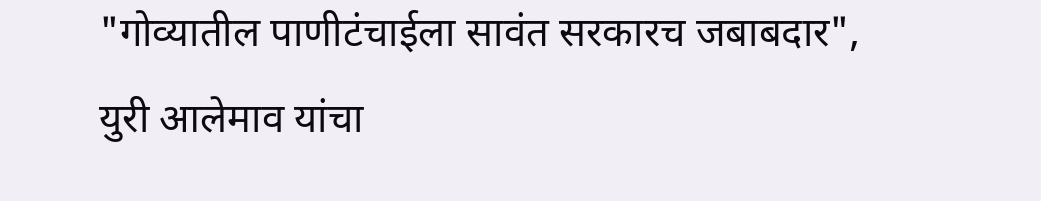"गोव्यातील पाणीटंचाईला सावंत सरकारच जबाबदार", युरी आलेमाव यांचा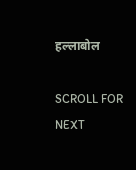हल्लाबोल

SCROLL FOR NEXT